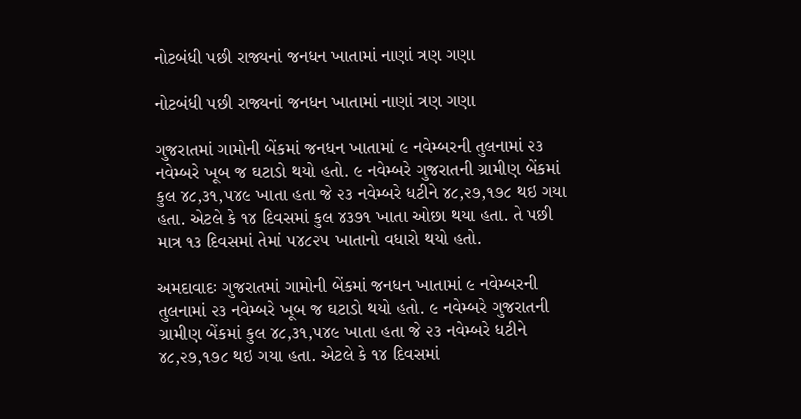નોટબંધી પછી રાજ્યનાં જનધન ખાતામાં નાણાં ત્રણ ગણા

નોટબંધી પછી રાજ્યનાં જનધન ખાતામાં નાણાં ત્રણ ગણા

ગુજરાતમાં ગામોની બેંકમાં જનધન ખાતામાં ૯ નવેમ્બરની તુલનામાં ૨૩ નવેમ્બરે ખૂબ જ ઘટાડો થયો હતો. ૯ નવેમ્બરે ગુજરાતની ગ્રામીણ બેંકમાં કુલ ૪૮,૩૧,૫૪૯ ખાતા હતા જે ૨૩ નવેમ્બરે ધટીને ૪૮,૨૭,૧૭૮ થઇ ગયા હતા. એટલે કે ૧૪ દિવસમાં કુલ ૪૩૭૧ ખાતા ઓછા થયા હતા. તે પછી માત્ર ૧૩ દિવસમાં તેમાં ૫૪૮૨૫ ખાતાનો વધારો થયો હતો.

અમદાવાદઃ ગુજરાતમાં ગામોની બેંકમાં જનધન ખાતામાં ૯ નવેમ્બરની તુલનામાં ૨૩ નવેમ્બરે ખૂબ જ ઘટાડો થયો હતો. ૯ નવેમ્બરે ગુજરાતની ગ્રામીણ બેંકમાં કુલ ૪૮,૩૧,૫૪૯ ખાતા હતા જે ૨૩ નવેમ્બરે ધટીને ૪૮,૨૭,૧૭૮ થઇ ગયા હતા. એટલે કે ૧૪ દિવસમાં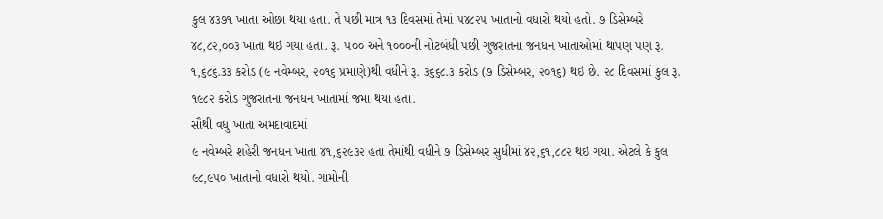કુલ ૪૩૭૧ ખાતા ઓછા થયા હતા. તે પછી માત્ર ૧૩ દિવસમાં તેમાં ૫૪૮૨૫ ખાતાનો વધારો થયો હતો. ૭ ડિસેમ્બરે ૪૮,૮૨,૦૦૩ ખાતા થઇ ગયા હતા. રૂ. ૫૦૦ અને ૧૦૦૦ની નોટબંધી પછી ગુજરાતના જનધન ખાતાઓમાં થાપણ પણ રૂ. ૧,૬૮૬.૩૩ કરોડ (૯ નવેમ્બર, ૨૦૧૬ પ્રમાણે)થી વધીને રૂ. ૩૬૬૮.૩ કરોડ (૭ ડિસેમ્બર, ૨૦૧૬) થઇ છે. ૨૮ દિવસમાં કુલ રૂ. ૧૯૮૨ કરોડ ગુજરાતના જનધન ખાતામાં જમા થયા હતા.
સૌથી વધુ ખાતા અમદાવાદમાં
૯ નવેમ્બરે શહેરી જનધન ખાતા ૪૧,૬૨૯૩૨ હતા તેમાંથી વધીને ૭ ડિસેમ્બર સુધીમાં ૪૨,૬૧,૮૮૨ થઇ ગયા. એટલે કે કુલ ૯૮,૯૫૦ ખાતાનો વધારો થયો. ગામોની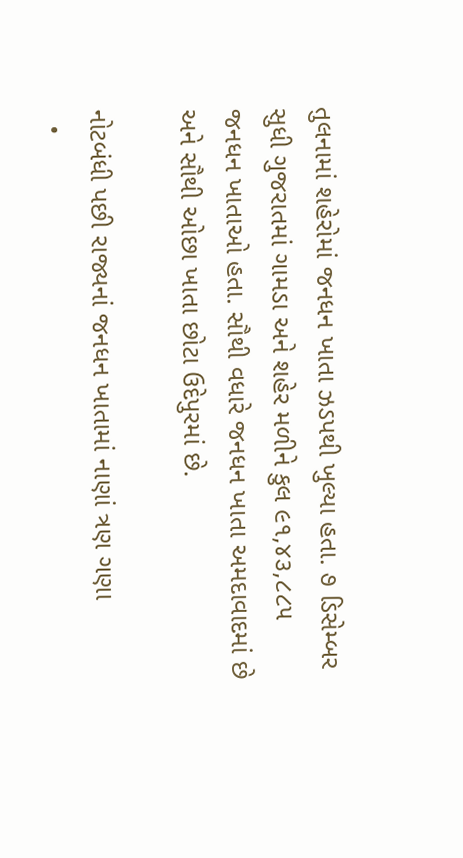તુલનામાં શહેરોમાં જનધન ખાતા ઝડપથી ખુલ્યા હતા. ૭ ડિસેમ્બર સુધી ગુજરાતમાં ગામડા અને શહેર મળીને કુલ ૯૧,૪૩,૮૮૫ જનધન ખાતાઓ હતા. સૌથી વધારે જનધન ખાતા અમદાવાદમાં છે અને સૌથી ઓછા ખાતા છોટા ઉદેપુરમાં છે.

નોટબંધી પછી રાજ્યનાં જનધન ખાતામાં નાણાં ત્રણ ગણા
  •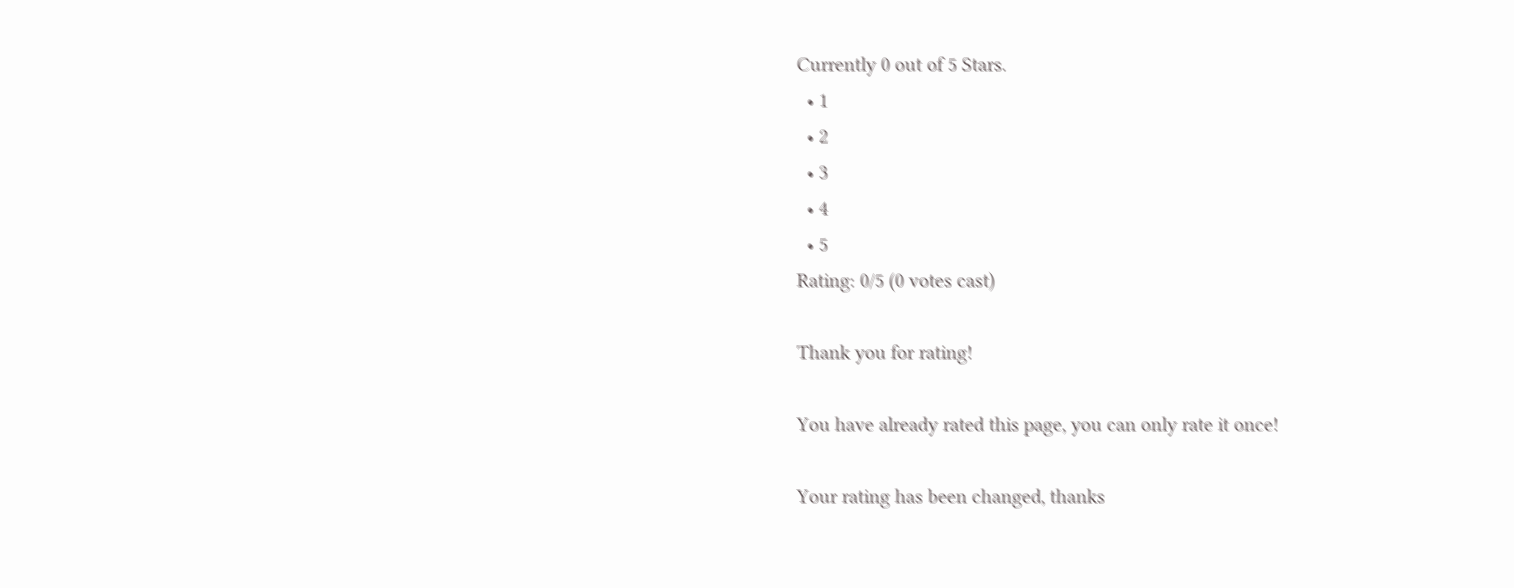Currently 0 out of 5 Stars.
  • 1
  • 2
  • 3
  • 4
  • 5
Rating: 0/5 (0 votes cast)

Thank you for rating!

You have already rated this page, you can only rate it once!

Your rating has been changed, thanks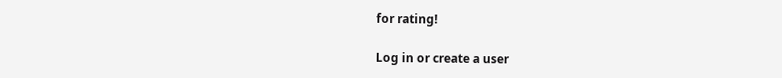for rating!

Log in or create a user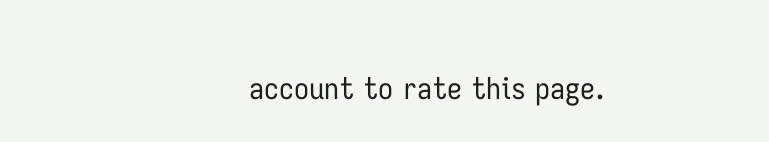account to rate this page.